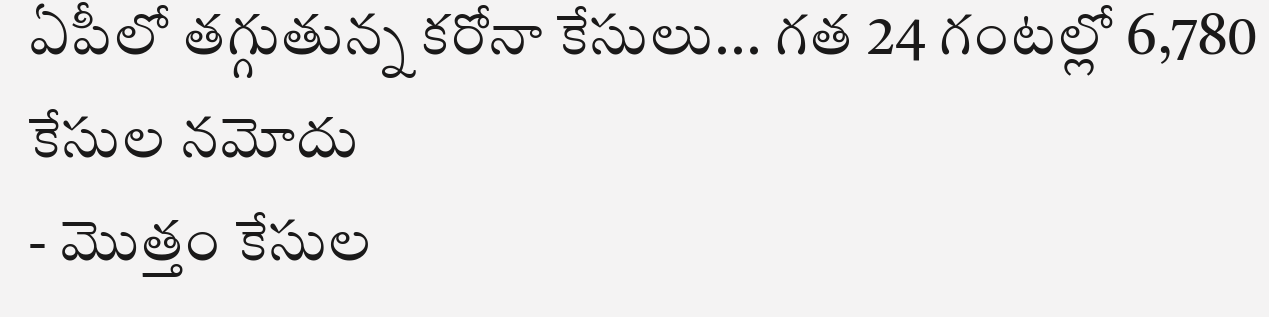ఏపీలో తగ్గుతున్న కరోనా కేసులు... గత 24 గంటల్లో 6,780 కేసుల నమోదు
- మొత్తం కేసుల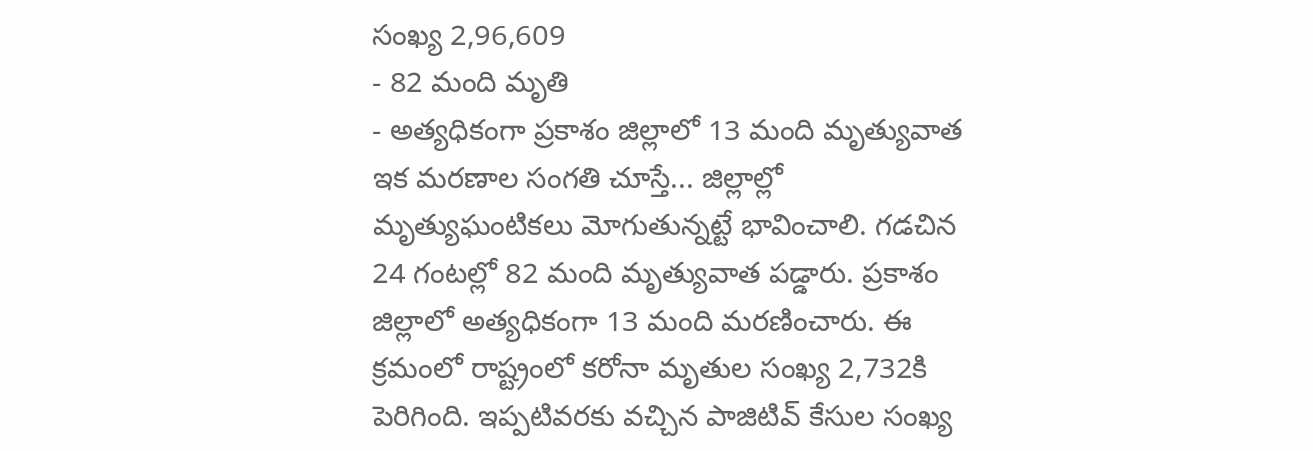సంఖ్య 2,96,609
- 82 మంది మృతి
- అత్యధికంగా ప్రకాశం జిల్లాలో 13 మంది మృత్యువాత
ఇక మరణాల సంగతి చూస్తే... జిల్లాల్లో మృత్యుఘంటికలు మోగుతున్నట్టే భావించాలి. గడచిన 24 గంటల్లో 82 మంది మృత్యువాత పడ్డారు. ప్రకాశం జిల్లాలో అత్యధికంగా 13 మంది మరణించారు. ఈ క్రమంలో రాష్ట్రంలో కరోనా మృతుల సంఖ్య 2,732కి పెరిగింది. ఇప్పటివరకు వచ్చిన పాజిటివ్ కేసుల సంఖ్య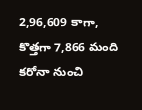2,96,609 కాగా, కొత్తగా 7,866 మంది కరోనా నుంచి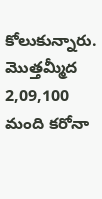కోలుకున్నారు. మొత్తమ్మీద 2,09,100 మంది కరోనా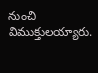నుంచి విముక్తులయ్యారు.